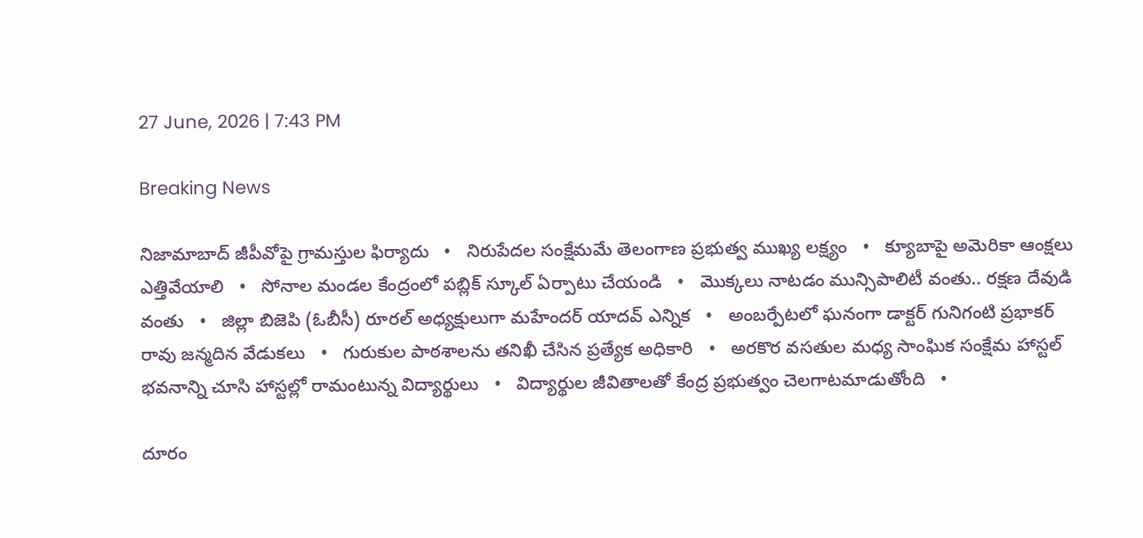27 June, 2026 | 7:43 PM

Breaking News

నిజామాబాద్ జీపీవోపై గ్రామస్తుల ఫిర్యాదు   •   నిరుపేదల సంక్షేమమే తెలంగాణ ప్రభుత్వ ముఖ్య లక్ష్యం   •   క్యూబాపై అమెరికా ఆంక్షలు ఎత్తివేయాలి   •   సోనాల మండల కేంద్రంలో పబ్లిక్ స్కూల్ ఏర్పాటు చేయండి   •   మొక్కలు నాటడం మున్సిపాలిటీ వంతు.. రక్షణ దేవుడి వంతు   •   జిల్లా బిజెపి (ఓబీసీ) రూరల్ అధ్యక్షులుగా మహేందర్ యాదవ్ ఎన్నిక   •   అంబర్పేటలో ఘనంగా డాక్టర్ గునిగంటి ప్రభాకర్ రావు జన్మదిన వేడుకలు   •   గురుకుల పాఠశాలను తనిఖీ చేసిన ప్రత్యేక అధికారి   •   అరకొర వసతుల మధ్య సాంఘిక సంక్షేమ హాస్టల్ భవనాన్ని చూసి హాస్టల్లో రామంటున్న విద్యార్థులు   •   విద్యార్థుల జీవితాలతో కేంద్ర ప్రభుత్వం చెలగాటమాడుతోంది   •

దూరం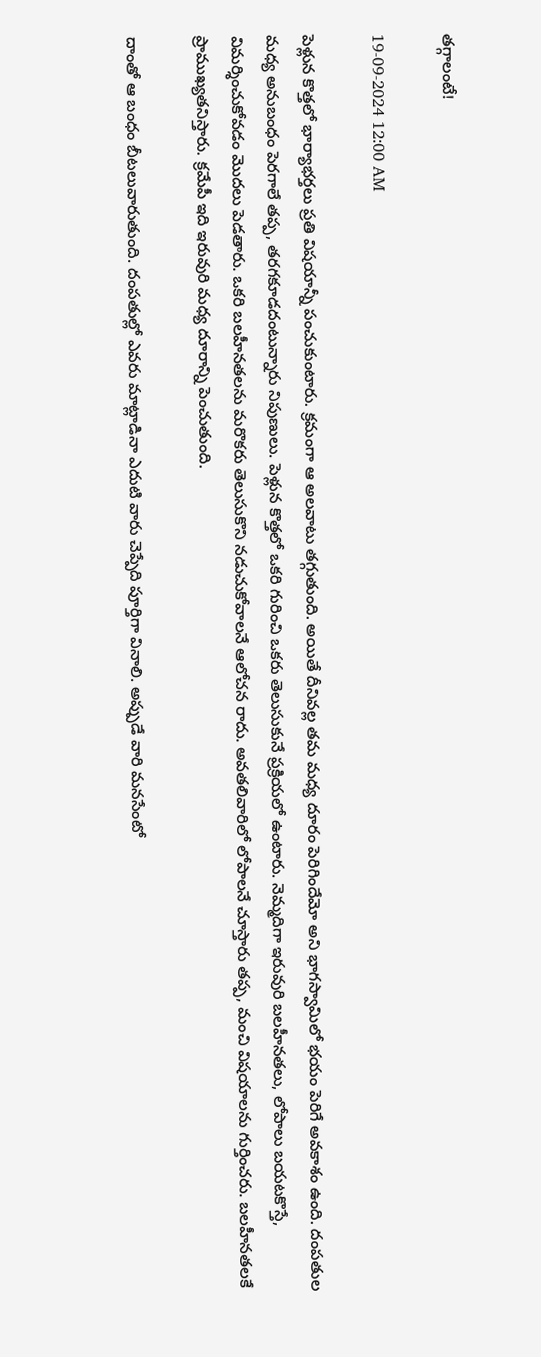తగ్గాలంటే!

19-09-2024 12:00 AM

పెళ్లున కొత్తలో భార్యాభర్తలు ప్రతి విషయాన్నీ పంచుకుంటారు. క్రమంగా ఆ అలవాటు తగ్గుతుంది. అయితే దీనివల్ల తమ మధ్య దూరం పెరిగిందేమో అని భాగస్వామిలో భయం పెరిగే అవకాశం ఉంది. దంపతుల మధ్య అనుబంధం పెరగాలే తప్ప, తరగకూడదంటున్నారు నిపుణులు. పెళ్లున కొత్తలో ఒకరి గురించి ఒకరు తెలుసుకునే ప్రక్రియలో ఉంటారు. నెమ్మదిగా ఇరువురి బలహీనతలు, లోపాలు బయటకొస్తే, విమర్శించుకోవడం మొదలు పెడతారు. ఒకరి బలహీనతలను మరొకరు తెలుసుకొని నడుచుకోవాలనే ఆలోచన రాదు. అవతలివారిలో లోపాలనే చూస్తారు తప్ప, మంచి విషయాలను గుర్తించరు. బలహీనతలకే ప్రాముఖ్యతనిస్తారు. క్రమేపీ ఇది ఇరువురి మధ్య దూరాన్ని పెంచుతుంది.

దాంతో ఆ బంధం బీటలువారుతుంది. దంపతుల్లో ఎవరు మాట్లాడినా ఎదుటి వారు చెప్పేది పూర్తిగా వినాలి. అప్పుడే వారి మనసేంటో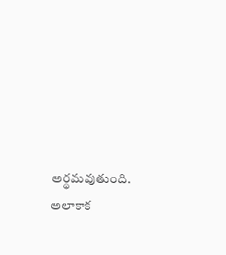అర్థమవుతుంది. అలాకాక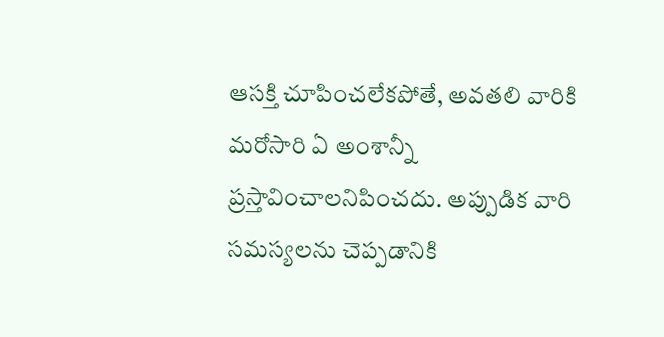ఆసక్తి చూపించలేకపోతే, అవతలి వారికి మరోసారి ఏ అంశాన్నీ ప్రస్తావించాలనిపించదు. అప్పుడిక వారి సమస్యలను చెప్పడానికి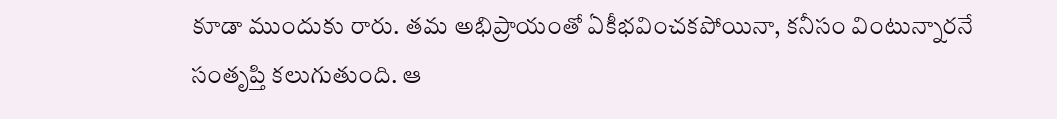కూడా ముందుకు రారు. తమ అభిప్రాయంతో ఏకీభవించకపోయినా, కనీసం వింటున్నారనే సంతృప్తి కలుగుతుంది. ఆ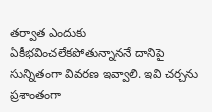తర్వాత ఎందుకు ఏకీభవించలేకపోతున్నాననే దానిపై సున్నితంగా వివరణ ఇవ్వాలి. ఇవి చర్చను ప్రశాంతంగా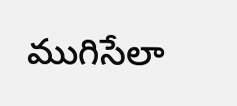ముగిసేలా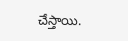చేస్తాయి.